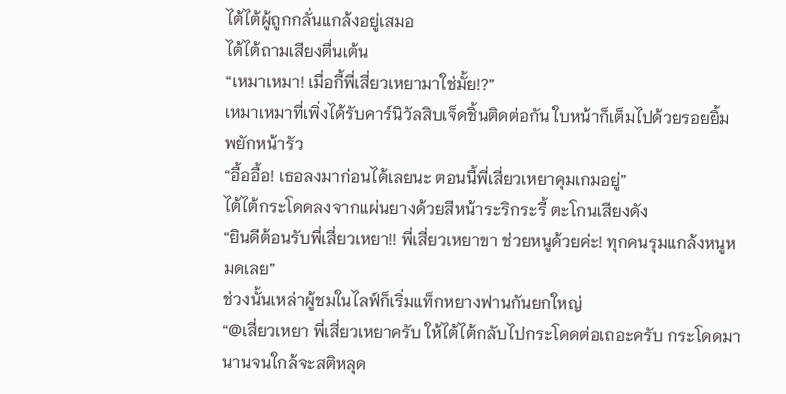ไต้ไต้ผู้ถูกกลั่นแกล้งอยู่เสมอ
ไต้ไต้ถามเสียงตื่นเต้น
“เหมาเหมา! เมื่อกี้พี่เสี่ยวเหยามาใช่มั้ย!?”
เหมาเหมาที่เพิ่งได้รับคาร์นิวัลสิบเจ็ดชิ้นติดต่อกัน ใบหน้าก็เต็มไปด้วยรอยยิ้ม พยักหน้ารัว
“อื้ออื้อ! เธอลงมาก่อนได้เลยนะ ตอนนี้พี่เสี่ยวเหยาคุมเกมอยู่”
ไต้ไต้กระโดดลงจากแผ่นยางด้วยสีหน้าระริกระรี้ ตะโกนเสียงดัง
“ยินดีต้อนรับพี่เสี่ยวเหยา!! พี่เสี่ยวเหยาขา ช่วยหนูด้วยค่ะ! ทุกคนรุมแกล้งหนูหมดเลย”
ช่วงนั้นเหล่าผู้ชมในไลฟ์ก็เริ่มแท็กหยางฟานกันยกใหญ่
“@เสี่ยวเหยา พี่เสี่ยวเหยาครับ ให้ไต้ไต้กลับไปกระโดดต่อเถอะครับ กระโดดมานานจนใกล้จะสติหลุด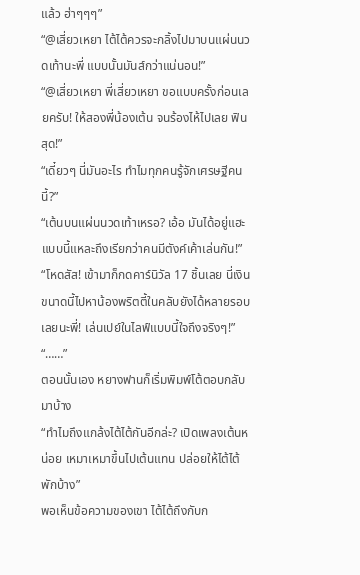แล้ว ฮ่าๆๆๆ”
“@เสี่ยวเหยา ไต้ไต้ควรจะกลิ้งไปมาบนแผ่นนวดเท้านะพี่ แบบนั้นมันส์กว่าแน่นอน!”
“@เสี่ยวเหยา พี่เสี่ยวเหยา ขอแบบครั้งก่อนเลยครับ! ให้สองพี่น้องเต้น จนร้องไห้ไปเลย ฟินสุด!”
“เดี๋ยวๆ นี่มันอะไร ทำไมทุกคนรู้จักเศรษฐีคนนี้?”
“เต้นบนแผ่นนวดเท้าเหรอ? เอ้อ มันได้อยู่แฮะ แบบนี้แหละถึงเรียกว่าคนมีตังค์เค้าเล่นกัน!”
“โหดสัส! เข้ามาก็กดคาร์นิวัล 17 ชิ้นเลย นี่เงินขนาดนี้ไปหาน้องพริตตี้ในคลับยังได้หลายรอบเลยนะพี่! เล่นเปย์ในไลฟ์แบบนี้ใจถึงจริงๆ!”
“……”
ตอนนั้นเอง หยางฟานก็เริ่มพิมพ์โต้ตอบกลับมาบ้าง
“ทำไมถึงแกล้งไต้ไต้กันอีกล่ะ? เปิดเพลงเต้นหน่อย เหมาเหมาขึ้นไปเต้นแทน ปล่อยให้ไต้ไต้พักบ้าง”
พอเห็นข้อความของเขา ไต้ไต้ถึงกับก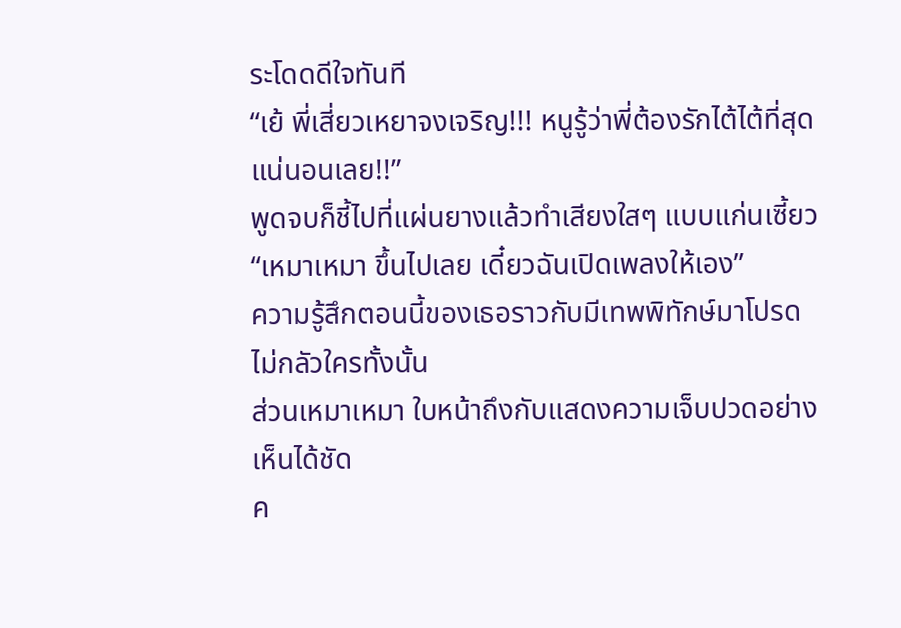ระโดดดีใจทันที
“เย้ พี่เสี่ยวเหยาจงเจริญ!!! หนูรู้ว่าพี่ต้องรักไต้ไต้ที่สุดแน่นอนเลย!!”
พูดจบก็ชี้ไปที่แผ่นยางแล้วทำเสียงใสๆ แบบแก่นเซี้ยว
“เหมาเหมา ขึ้นไปเลย เดี๋ยวฉันเปิดเพลงให้เอง”
ความรู้สึกตอนนี้ของเธอราวกับมีเทพพิทักษ์มาโปรด ไม่กลัวใครทั้งนั้น
ส่วนเหมาเหมา ใบหน้าถึงกับแสดงความเจ็บปวดอย่างเห็นได้ชัด
ค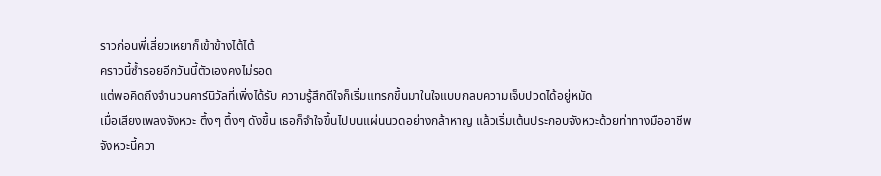ราวก่อนพี่เสี่ยวเหยาก็เข้าข้างไต้ไต้
คราวนี้ซ้ำรอยอีกวันนี้ตัวเองคงไม่รอด
แต่พอคิดถึงจำนวนคาร์นิวัลที่เพิ่งได้รับ ความรู้สึกดีใจก็เริ่มแทรกขึ้นมาในใจแบบกลบความเจ็บปวดได้อยู่หมัด
เมื่อเสียงเพลงจังหวะ ตึ้งๆ ตึ้งๆ ดังขึ้น เธอก็จำใจขึ้นไปบนแผ่นนวดอย่างกล้าหาญ แล้วเริ่มเต้นประกอบจังหวะด้วยท่าทางมืออาชีพ
จังหวะนี้ควา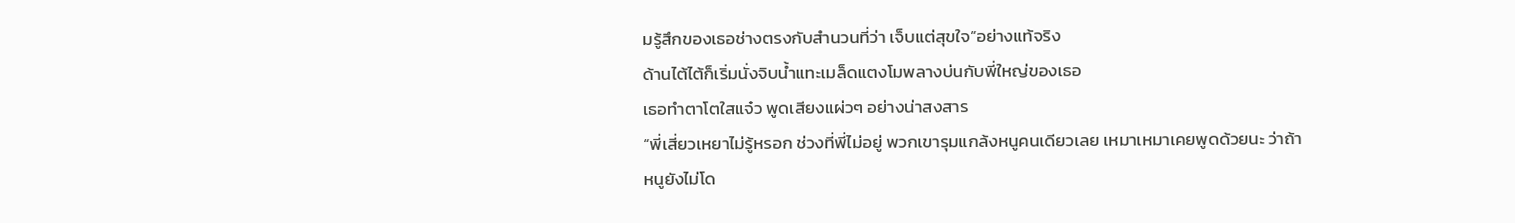มรู้สึกของเธอช่างตรงกับสำนวนที่ว่า เจ็บแต่สุขใจ”อย่างแท้จริง
ด้านไต้ไต้ก็เริ่มนั่งจิบน้ำแทะเมล็ดแตงโมพลางบ่นกับพี่ใหญ่ของเธอ
เธอทำตาโตใสแจ๋ว พูดเสียงแผ่วๆ อย่างน่าสงสาร
“พี่เสี่ยวเหยาไม่รู้หรอก ช่วงที่พี่ไม่อยู่ พวกเขารุมแกล้งหนูคนเดียวเลย เหมาเหมาเคยพูดด้วยนะ ว่าถ้าหนูยังไม่โด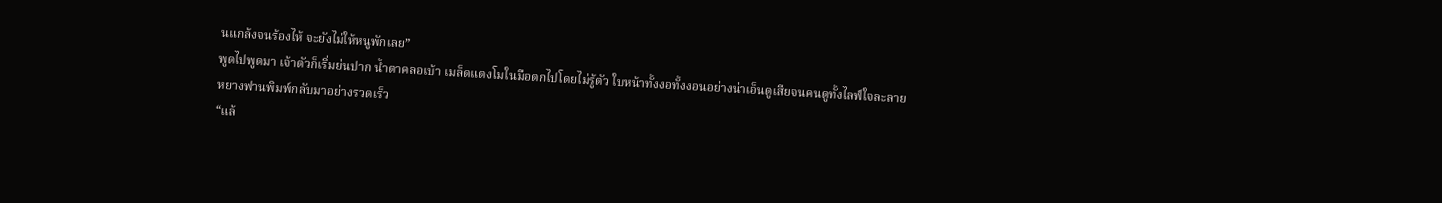นแกล้งจนร้องไห้ จะยังไม่ให้หนูพักเลย”
พูดไปพูดมา เจ้าตัวก็เริ่มย่นปาก น้ำตาคลอเบ้า เมล็ดแตงโมในมือตกไปโดยไม่รู้ตัว ใบหน้าทั้งงอทั้งงอนอย่างน่าเอ็นดูเสียจนคนดูทั้งไลฟ์ใจละลาย
หยางฟานพิมพ์กลับมาอย่างรวดเร็ว
“แล้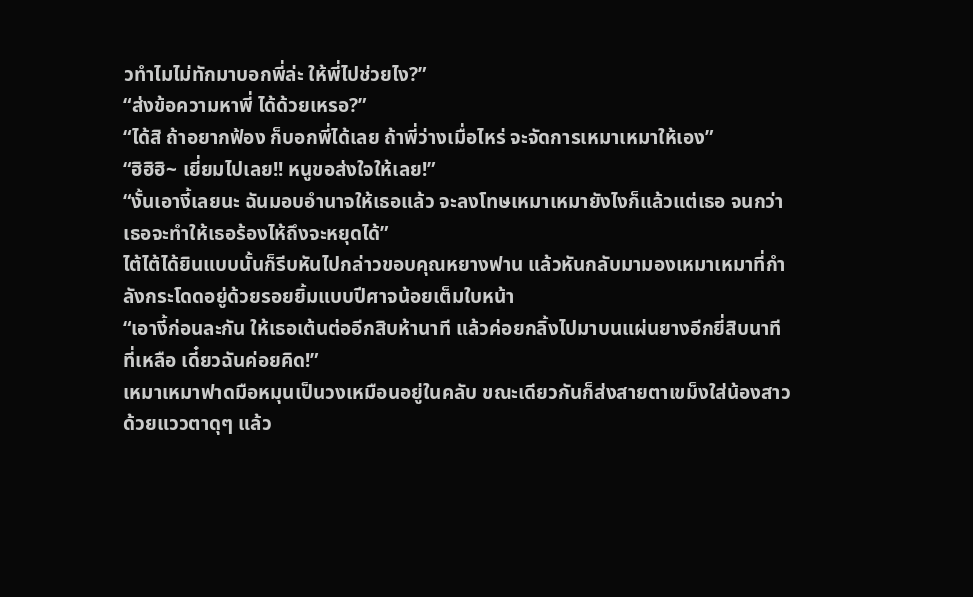วทำไมไม่ทักมาบอกพี่ล่ะ ให้พี่ไปช่วยไง?”
“ส่งข้อความหาพี่ ได้ด้วยเหรอ?”
“ได้สิ ถ้าอยากฟ้อง ก็บอกพี่ได้เลย ถ้าพี่ว่างเมื่อไหร่ จะจัดการเหมาเหมาให้เอง”
“ฮิฮิฮิ~ เยี่ยมไปเลย!! หนูขอส่งใจให้เลย!”
“งั้นเอางี้เลยนะ ฉันมอบอำนาจให้เธอแล้ว จะลงโทษเหมาเหมายังไงก็แล้วแต่เธอ จนกว่าเธอจะทำให้เธอร้องไห้ถึงจะหยุดได้”
ไต้ไต้ได้ยินแบบนั้นก็รีบหันไปกล่าวขอบคุณหยางฟาน แล้วหันกลับมามองเหมาเหมาที่กำลังกระโดดอยู่ด้วยรอยยิ้มแบบปีศาจน้อยเต็มใบหน้า
“เอางี้ก่อนละกัน ให้เธอเต้นต่ออีกสิบห้านาที แล้วค่อยกลิ้งไปมาบนแผ่นยางอีกยี่สิบนาที ที่เหลือ เดี๋ยวฉันค่อยคิด!”
เหมาเหมาฟาดมือหมุนเป็นวงเหมือนอยู่ในคลับ ขณะเดียวกันก็ส่งสายตาเขม็งใส่น้องสาวด้วยแววตาดุๆ แล้ว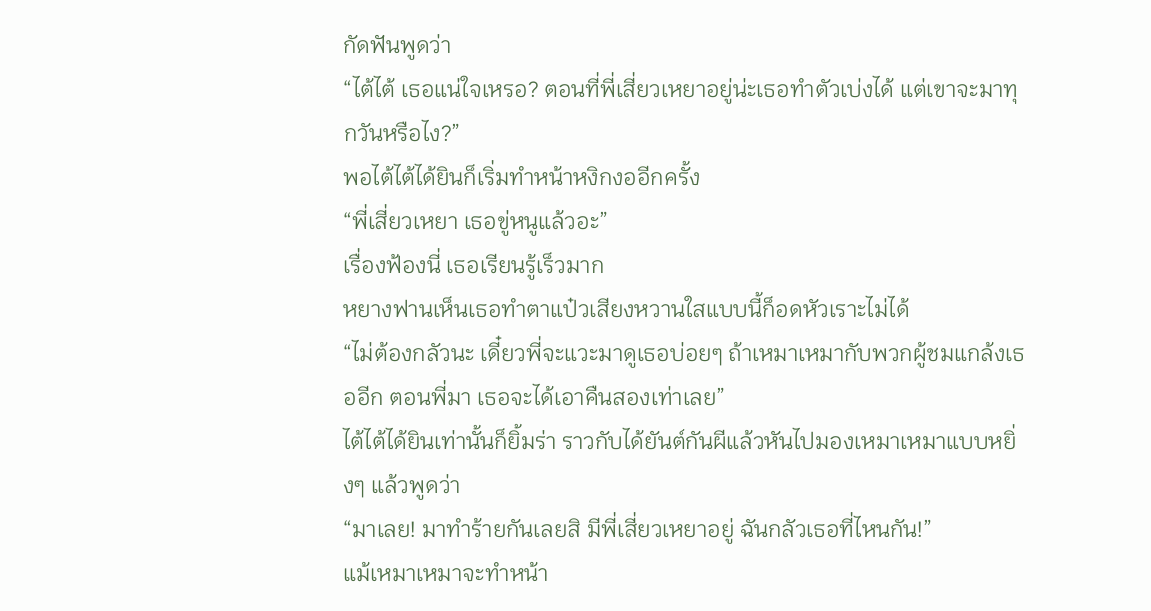กัดฟันพูดว่า
“ไต้ไต้ เธอแน่ใจเหรอ? ตอนที่พี่เสี่ยวเหยาอยู่น่ะเธอทำตัวเบ่งได้ แต่เขาจะมาทุกวันหรือไง?”
พอไต้ไต้ได้ยินก็เริ่มทำหน้าหงิกงออีกครั้ง
“พี่เสี่ยวเหยา เธอขู่หนูแล้วอะ”
เรื่องฟ้องนี่ เธอเรียนรู้เร็วมาก
หยางฟานเห็นเธอทำตาแป๋วเสียงหวานใสแบบนี้ก็อดหัวเราะไม่ได้
“ไม่ต้องกลัวนะ เดี๋ยวพี่จะแวะมาดูเธอบ่อยๆ ถ้าเหมาเหมากับพวกผู้ชมแกล้งเธออีก ตอนพี่มา เธอจะได้เอาคืนสองเท่าเลย”
ไต้ไต้ได้ยินเท่านั้นก็ยิ้มร่า ราวกับได้ยันต์กันผีแล้วหันไปมองเหมาเหมาแบบหยิ่งๆ แล้วพูดว่า
“มาเลย! มาทำร้ายกันเลยสิ มีพี่เสี่ยวเหยาอยู่ ฉันกลัวเธอที่ไหนกัน!”
แม้เหมาเหมาจะทำหน้า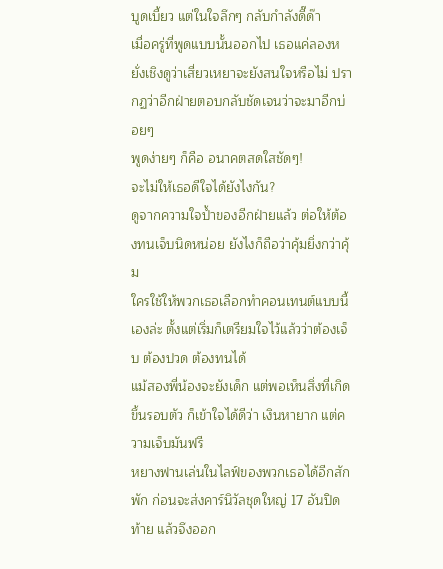บูดเบี้ยว แต่ในใจลึกๆ กลับกำลังดี๊ด๊า
เมื่อครู่ที่พูดแบบนั้นออกไป เธอแค่ลองหยั่งเชิงดูว่าเสี่ยวเหยาจะยังสนใจหรือไม่ ปรากฏว่าอีกฝ่ายตอบกลับชัดเจนว่าจะมาอีกบ่อยๆ
พูดง่ายๆ ก็คือ อนาคตสดใสชัดๆ!
จะไม่ให้เธอดีใจได้ยังไงกัน?
ดูจากความใจป้ำของอีกฝ่ายแล้ว ต่อให้ต้องทนเจ็บนิดหน่อย ยังไงก็ถือว่าคุ้มยิ่งกว่าคุ้ม
ใครใช้ให้พวกเธอเลือกทำคอนเทนต์แบบนี้เองล่ะ ตั้งแต่เริ่มก็เตรียมใจไว้แล้วว่าต้องเจ็บ ต้องปวด ต้องทนได้
แม้สองพี่น้องจะยังเด็ก แต่พอเห็นสิ่งที่เกิดขึ้นรอบตัว ก็เข้าใจได้ดีว่า เงินหายาก แต่ความเจ็บมันฟรี
หยางฟานเล่นในไลฟ์ของพวกเธอได้อีกสักพัก ก่อนจะส่งคาร์นิวัลชุดใหญ่ 17 อันปิดท้าย แล้วจึงออก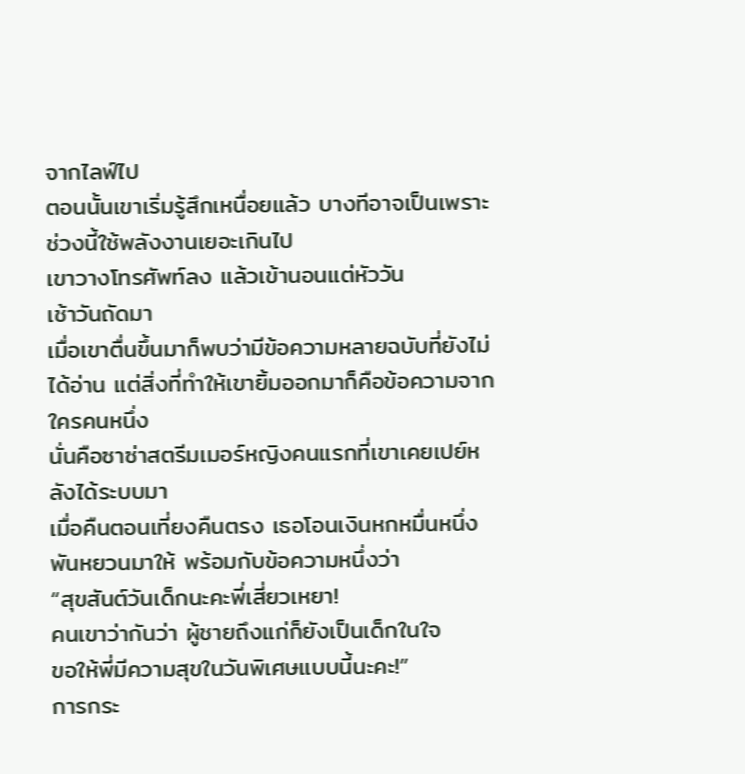จากไลฟ์ไป
ตอนนั้นเขาเริ่มรู้สึกเหนื่อยแล้ว บางทีอาจเป็นเพราะช่วงนี้ใช้พลังงานเยอะเกินไป
เขาวางโทรศัพท์ลง แล้วเข้านอนแต่หัววัน
เช้าวันถัดมา
เมื่อเขาตื่นขึ้นมาก็พบว่ามีข้อความหลายฉบับที่ยังไม่ได้อ่าน แต่สิ่งที่ทำให้เขายิ้มออกมาก็คือข้อความจากใครคนหนึ่ง
นั่นคือซาซ่าสตรีมเมอร์หญิงคนแรกที่เขาเคยเปย์หลังได้ระบบมา
เมื่อคืนตอนเที่ยงคืนตรง เธอโอนเงินหกหมื่นหนึ่งพันหยวนมาให้ พร้อมกับข้อความหนึ่งว่า
“สุขสันต์วันเด็กนะคะพี่เสี่ยวเหยา!
คนเขาว่ากันว่า ผู้ชายถึงแก่ก็ยังเป็นเด็กในใจ
ขอให้พี่มีความสุขในวันพิเศษแบบนี้นะคะ!”
การกระ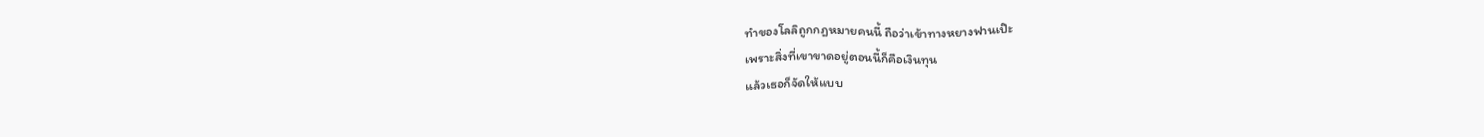ทำของโลลิถูกกฎหมายคนนี้ ถือว่าเข้าทางหยางฟานเป๊ะ
เพราะสิ่งที่เขาขาดอยู่ตอนนี้ก็คือเงินทุน
แล้วเธอก็จัดให้แบบ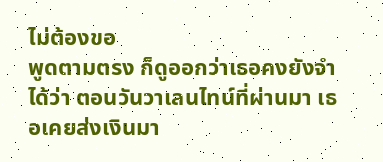ไม่ต้องขอ
พูดตามตรง ก็ดูออกว่าเธอคงยังจำได้ว่า ตอนวันวาเลนไทน์ที่ผ่านมา เธอเคยส่งเงินมา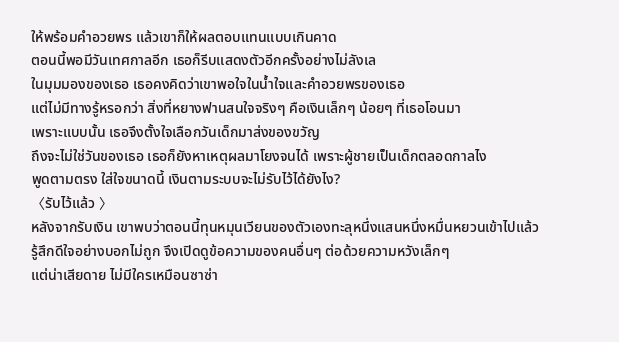ให้พร้อมคำอวยพร แล้วเขาก็ให้ผลตอบแทนแบบเกินคาด
ตอนนี้พอมีวันเทศกาลอีก เธอก็รีบแสดงตัวอีกครั้งอย่างไม่ลังเล
ในมุมมองของเธอ เธอคงคิดว่าเขาพอใจในน้ำใจและคำอวยพรของเธอ
แต่ไม่มีทางรู้หรอกว่า สิ่งที่หยางฟานสนใจจริงๆ คือเงินเล็กๆ น้อยๆ ที่เธอโอนมา
เพราะแบบนั้น เธอจึงตั้งใจเลือกวันเด็กมาส่งของขวัญ
ถึงจะไม่ใช่วันของเธอ เธอก็ยังหาเหตุผลมาโยงจนได้ เพราะผู้ชายเป็นเด็กตลอดกาลไง
พูดตามตรง ใส่ใจขนาดนี้ เงินตามระบบจะไม่รับไว้ได้ยังไง?
〈รับไว้แล้ว 〉
หลังจากรับเงิน เขาพบว่าตอนนี้ทุนหมุนเวียนของตัวเองทะลุหนึ่งแสนหนึ่งหมื่นหยวนเข้าไปแล้ว
รู้สึกดีใจอย่างบอกไม่ถูก จึงเปิดดูข้อความของคนอื่นๆ ต่อด้วยความหวังเล็กๆ
แต่น่าเสียดาย ไม่มีใครเหมือนซาซ่า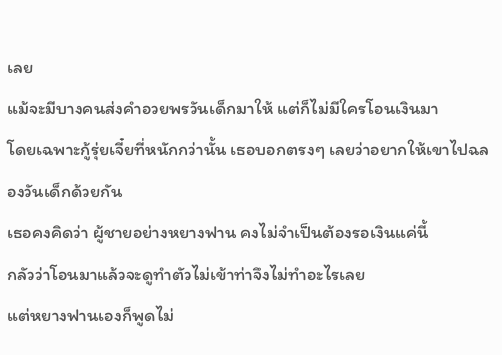เลย
แม้จะมีบางคนส่งคำอวยพรวันเด็กมาให้ แต่ก็ไม่มีใครโอนเงินมา
โดยเฉพาะกู้รุ่ยเจี๋ยที่หนักกว่านั้น เธอบอกตรงๆ เลยว่าอยากให้เขาไปฉลองวันเด็กด้วยกัน
เธอคงคิดว่า ผู้ชายอย่างหยางฟาน คงไม่จำเป็นต้องรอเงินแค่นี้
กลัวว่าโอนมาแล้วจะดูทำตัวไม่เข้าท่าจึงไม่ทำอะไรเลย
แต่หยางฟานเองก็พูดไม่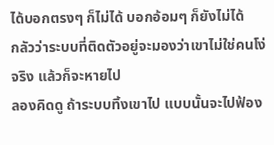ได้บอกตรงๆ ก็ไม่ได้ บอกอ้อมๆ ก็ยังไม่ได้
กลัวว่าระบบที่ติดตัวอยู่จะมองว่าเขาไม่ใช่คนโง่จริง แล้วก็จะหายไป
ลองคิดดู ถ้าระบบทิ้งเขาไป แบบนั้นจะไปฟ้อง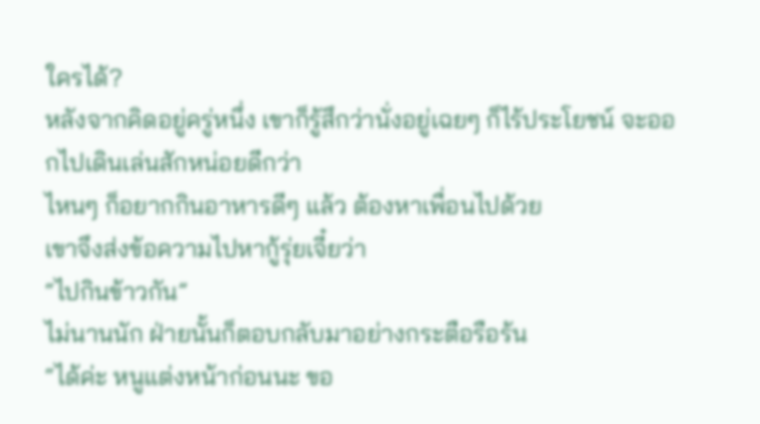ใครได้?
หลังจากคิดอยู่ครู่หนึ่ง เขาก็รู้สึกว่านั่งอยู่เฉยๆ ก็ไร้ประโยชน์ จะออกไปเดินเล่นสักหน่อยดีกว่า
ไหนๆ ก็อยากกินอาหารดีๆ แล้ว ต้องหาเพื่อนไปด้วย
เขาจึงส่งข้อความไปหากู้รุ่ยเจี๋ยว่า
“ไปกินข้าวกัน”
ไม่นานนัก ฝ่ายนั้นก็ตอบกลับมาอย่างกระตือรือร้น
“ได้ค่ะ หนูแต่งหน้าก่อนนะ ขอ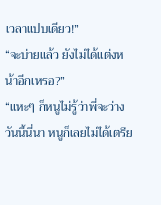เวลาแปบเดียว!”
“จะบ่ายแล้ว ยังไม่ได้แต่งหน้าอีกเหรอ?”
“แหะๆ ก็หนูไม่รู้ว่าพี่จะว่างวันนี้นี่นา หนูก็เลยไม่ได้เตรีย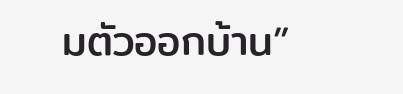มตัวออกบ้าน”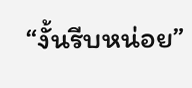“งั้นรีบหน่อย”